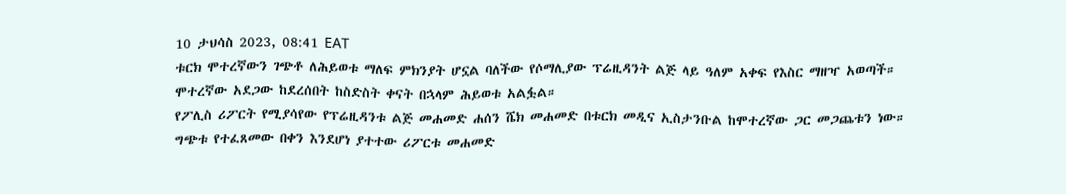10 ታህሳስ 2023, 08:41 EAT
ቱርክ ሞተረኛውን ገጭቶ ለሕይወቱ ማለፍ ምክንያት ሆኗል ባለችው የሶማሊያው ፕሬዚዳንት ልጅ ላይ ዓለም አቀፍ የእስር ማዘዣ አወጣች።
ሞተረኛው አደጋው ከደረሰበት ከስድስት ቀናት በኋላም ሕይወቱ አልፏል።
የፖሊስ ሪፖርት የሚያሳየው የፕሬዚዳንቱ ልጅ መሐመድ ሐሰን ሼክ መሐመድ በቱርክ መዲና ኢስታንቡል ከሞተረኛው ጋር መጋጨቱን ነው።
ግጭቱ የተፈጸመው በቀን እንደሆነ ያተተው ሪፖርቱ መሐመድ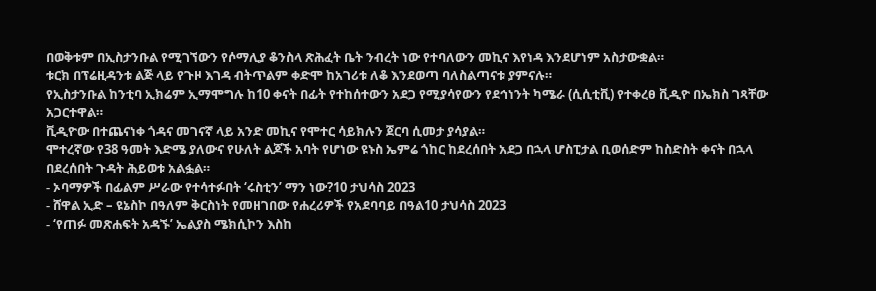በወቅቱም በኢስታንቡል የሚገኘውን የሶማሊያ ቆንስላ ጽሕፈት ቤት ንብረት ነው የተባለውን መኪና እየነዳ እንደሆነም አስታውቋል።
ቱርክ በፕሬዚዳንቱ ልጅ ላይ የጉዞ እገዳ ብትጥልም ቀድሞ ከአገሪቱ ለቆ እንደወጣ ባለስልጣናቱ ያምናሉ።
የኢስታንቡል ከንቲባ ኢክሬም ኢማሞግሉ ከ10 ቀናት በፊት የተከሰተውን አደጋ የሚያሳየውን የደኅነንት ካሜራ (ሲሲቲቪ) የተቀረፀ ቪዲዮ በኤክስ ገጻቸው አጋርተዋል።
ቪዲዮው በተጨናነቀ ጎዳና መገናኛ ላይ አንድ መኪና የሞተር ሳይክሉን ጀርባ ሲመታ ያሳያል።
ሞተረኛው የ38 ዓመት እድሜ ያለውና የሁለት ልጆች አባት የሆነው ዩኑስ ኤምሬ ጎከር ከደረሰበት አደጋ በኋላ ሆስፒታል ቢወሰድም ከስድስት ቀናት በኋላ በደረሰበት ጉዳት ሕይወቱ አልፏል።
- ኦባማዎች በፊልም ሥራው የተሳተፉበት ‘ሩስቲን’ ማን ነው?10 ታህሳስ 2023
- ሸዋል ኢድ – ዩኔስኮ በዓለም ቅርስነት የመዘገበው የሐረሪዎች የአደባባይ በዓል10 ታህሳስ 2023
- ‘የጠፉ መጽሐፍት አዳኙ’ ኤልያስ ሜክሲኮን እስከ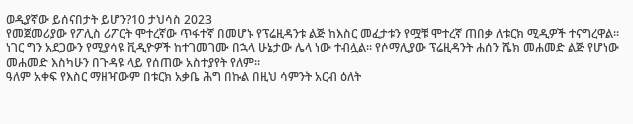ወዲያኛው ይሰናበታት ይሆን?10 ታህሳስ 2023
የመጀመሪያው የፖሊስ ሪፖርት ሞተረኛው ጥፋተኛ በመሆኑ የፕሬዚዳንቱ ልጅ ከእስር መፈታቱን የሟቹ ሞተረኛ ጠበቃ ለቱርክ ሚዲዎች ተናግረዋል።
ነገር ግን አደጋውን የሚያሳዩ ቪዲዮዎች ከተገመገሙ በኋላ ሁኔታው ሌላ ነው ተብሏል። የሶማሊያው ፕሬዚዳንት ሐሰን ሼክ መሐመድ ልጅ የሆነው መሐመድ እስካሁን በጉዳዩ ላይ የሰጠው አስተያየት የለም።
ዓለም አቀፍ የእስር ማዘዣውም በቱርክ አቃቤ ሕግ በኩል በዚህ ሳምንት አርብ ዕለት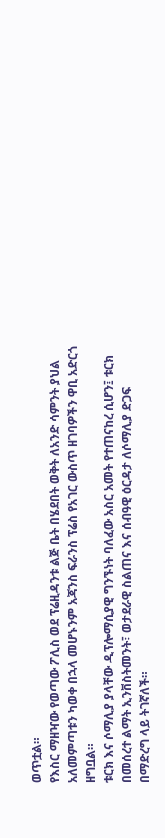ወጥቷል።
የእስር ማዘዣው የወጣው ፖሊስ ወደ ፕሬዚዳንቱ ልጅ ቤት በሄደበት ወቅት ለአንድ ሳምንት ያህል አለመምጣቱን ካወቀ በኋላ መሆኑንም አጃንስ ፍራንስ ፕሬስ የአገር ውስጥ ዘገባዎችን ዋቢ አድርጎ ዘግቧል።
ቱርክ እና ሶማሊያ ያላቸው ዲፕሎማሲያዊ ግንኙነት ባለፈው አስር አመት የተጠናከረ ሲሆን፤ ቱርክ በመሰረተ ልማት ኢንቨስትመንት፣ ወታደራዊ ስልጠና እና ሰብዓዊ ዕርዳታ ለሶማሊያ ድጋፍ በማድረግ ላይ ትገኛለች።